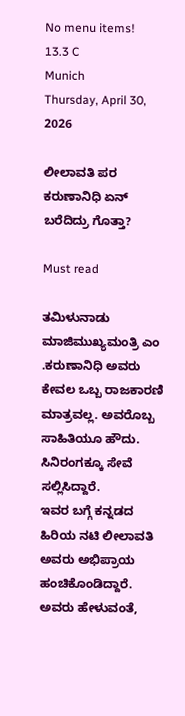No menu items!
13.3 C
Munich
Thursday, April 30, 2026

ಲೀಲಾವತಿ ಪರ ಕರುಣಾನಿಧಿ ಏನ್ ಬರೆದಿದ್ರು ಗೊತ್ತಾ?

Must read

ತಮಿಳುನಾಡು ಮಾಜಿಮುಖ್ಯಮಂತ್ರಿ ಎಂ .ಕರುಣಾನಿಧಿ ಅವರು ಕೇವಲ ಒಬ್ಬ ರಾಜಕಾರಣಿ ಮಾತ್ರವಲ್ಲ. ಅವರೊಬ್ಬ ಸಾಹಿತಿಯೂ ಹೌದು. ಸಿನಿರಂಗಕ್ಕೂ ಸೇವೆ ಸಲ್ಲಿಸಿದ್ದಾರೆ.
ಇವರ ಬಗ್ಗೆ ಕನ್ನಡದ ಹಿರಿಯ ನಟಿ ಲೀಲಾವತಿ ಅವರು ಅಭಿಪ್ರಾಯ ಹಂಚಿಕೊಂಡಿದ್ದಾರೆ. ಅವರು ಹೇಳುವಂತೆ,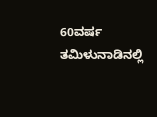60ವರ್ಷ ತಮಿಳುನಾಡಿನಲ್ಲಿ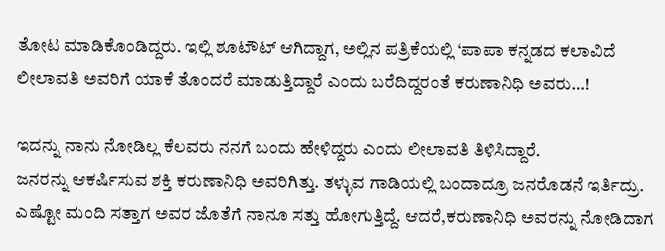ತೋಟ ಮಾಡಿಕೊಂಡಿದ್ದರು. ಇಲ್ಲಿ ಶೂಟೌಟ್ ಆಗಿದ್ದಾಗ, ಅಲ್ಲಿನ ಪತ್ರಿಕೆಯಲ್ಲಿ ‘ಪಾಪಾ ಕನ್ನಡದ ಕಲಾವಿದೆ ಲೀಲಾವತಿ ಅವರಿಗೆ ಯಾಕೆ ತೊಂದರೆ ಮಾಡುತ್ತಿದ್ದಾರೆ ಎಂದು ಬರೆದಿದ್ದರಂತೆ ಕರುಣಾನಿಧಿ ಅವರು…!

ಇದನ್ನು ನಾನು ನೋಡಿಲ್ಲ‌ ಕೆಲವರು ನನಗೆ ಬಂದು ಹೇಳಿದ್ದರು ಎಂದು ಲೀಲಾವತಿ ತಿಳಿಸಿದ್ದಾರೆ.
ಜನರನ್ನು ಆಕರ್ಷಿಸುವ ಶಕ್ತಿ ಕರುಣಾನಿಧಿ ಅವರಿಗಿತ್ತು. ತಳ್ಳುವ ಗಾಡಿಯಲ್ಲಿ ಬಂದಾದ್ರೂ ಜನರೊಡನೆ ಇರ್ತಿದ್ರು. ಎಷ್ಟೋ ಮಂದಿ ಸತ್ತಾಗ ಅವರ ಜೊತೆಗೆ ನಾನೂ ಸತ್ತು ಹೋಗುತ್ತಿದ್ದೆ. ಆದರೆ,ಕರುಣಾನಿಧಿ ಅವರನ್ನು ನೋಡಿದಾಗ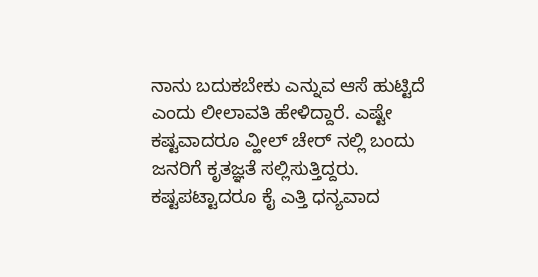ನಾನು ಬದುಕಬೇಕು ಎನ್ನುವ ಆಸೆ ಹುಟ್ಟಿದೆ ಎಂದು ಲೀಲಾವತಿ ಹೇಳಿದ್ದಾರೆ. ಎಷ್ಟೇ ಕಷ್ಟವಾದರೂ ವ್ಹೀಲ್ ಚೇರ್ ನಲ್ಲಿ ಬಂದು ಜನರಿಗೆ ಕೃತಜ್ಞತೆ ಸಲ್ಲಿಸುತ್ತಿದ್ದರು. ಕಷ್ಟಪಟ್ಟಾದರೂ ಕೈ ಎತ್ತಿ ಧನ್ಯವಾದ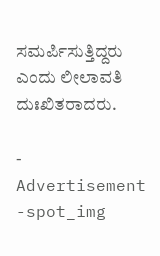ಸಮರ್ಪಿಸುತ್ತಿದ್ದರು ಎಂದು ಲೀಲಾವತಿ ದುಃಖಿತರಾದರು.

- Advertisement -spot_img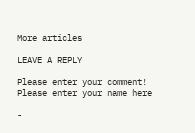More articles

LEAVE A REPLY

Please enter your comment!
Please enter your name here

-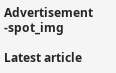Advertisement -spot_img

Latest article